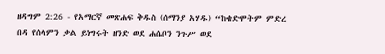ዘዳግም 2:26 - የአማርኛ መጽሐፍ ቅዱስ (ሰማንያ አሃዱ) “ከቄድሞትም ምድረ በዳ የሰላምን ቃል ይነግሩት ዘንድ ወደ ሐሴቦን ንጉሥ ወደ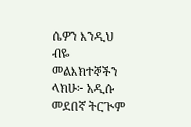ሴዎን እንዲህ ብዬ መልእክተኞችን ላክሁ፦ አዲሱ መደበኛ ትርጒም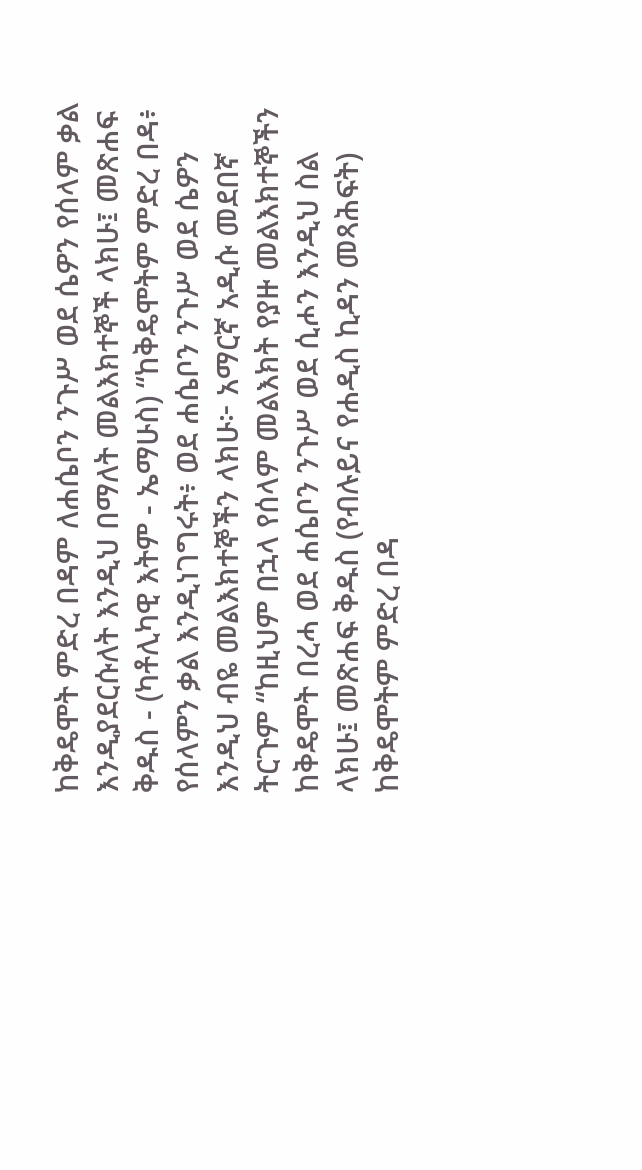ከቅዴሞት ምድረ በዳም ለሐሴቦን ንጉሥ ወደ ሴዎን የሰላም ቃል እንዲያደርሱለት እንዲህ በማለት መልእክተኞች ላክሁ፤ መጽሐፍ ቅዱስ - (ካቶሊካዊ እትም - ኤማሁስ) “ከቅዴሞትም ምድረ በዳ፥ የሰላምን ቃል እንዲነገግሩት፥ ወደ ሐሴቦን ንጉሥ ወደ ሴዎን እንዲህ ብዬ መልእክተኞችን ላክሁ፦ አማርኛ አዲሱ መደበኛ ትርጉም “ከዚህም በኋላ የሰላም መልእክት የያዙ መልእክተኞችን ከቅዴሞት በረሓ ወደ ሐሴቦን ንጉሥ ወደ ሲሖን እንዲህ ስል ላክሁ፤ መጽሐፍ ቅዱስ (የብሉይና የሐዲስ ኪዳን መጻሕፍት) ከቅዴሞትም ምድረ በዳ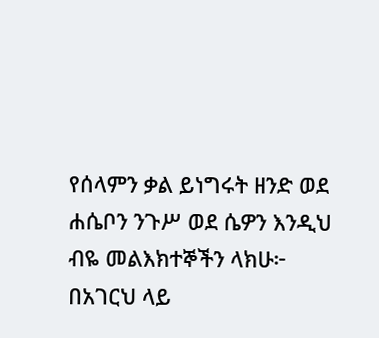የሰላምን ቃል ይነግሩት ዘንድ ወደ ሐሴቦን ንጉሥ ወደ ሴዎን እንዲህ ብዬ መልእክተኞችን ላክሁ፦ በአገርህ ላይ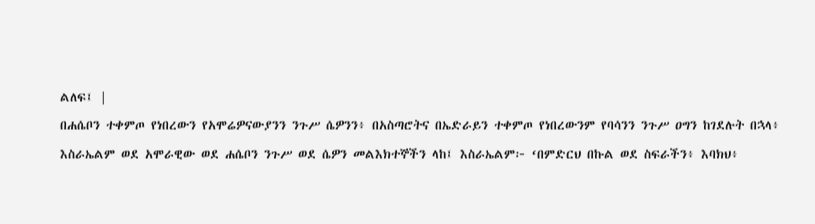ልለፍ፤ |
በሐሴቦን ተቀምጦ የነበረውን የአሞሬዎናውያንን ንጉሥ ሴዎንን፥ በአስጣሮትና በኤድራይን ተቀምጦ የነበረውንም የባሳንን ንጉሥ ዐግን ከገደሉት በኋላ፥
እስራኤልም ወደ አሞራዊው ወደ ሐሴቦን ንጉሥ ወደ ሴዎን መልእክተኞችን ላከ፤ እስራኤልም፦ ‘በምድርህ በኩል ወደ ስፍራችን፥ እባክህ፥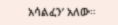አሳልፈን’ አለው።